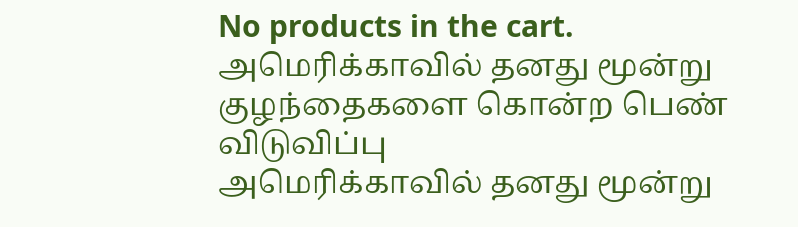No products in the cart.
அமெரிக்காவில் தனது மூன்று குழந்தைகளை கொன்ற பெண் விடுவிப்பு
அமெரிக்காவில் தனது மூன்று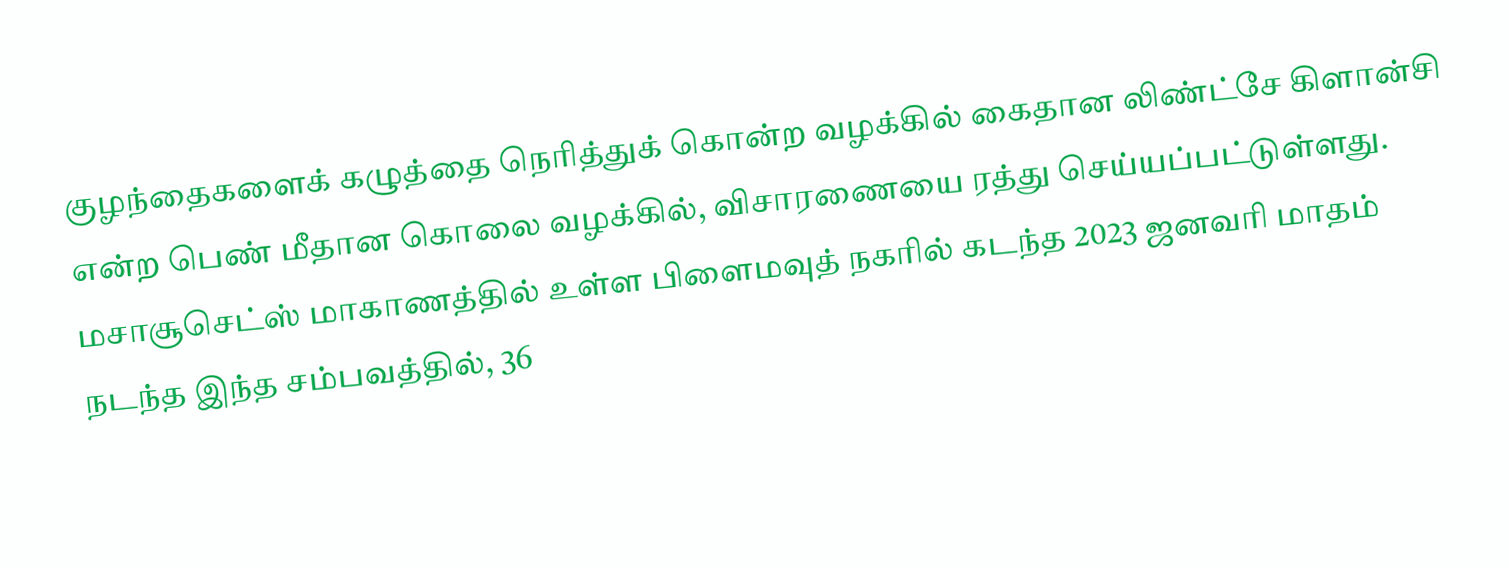குழந்தைகளைக் கழுத்தை நெரித்துக் கொன்ற வழக்கில் கைதான லிண்ட்சே கிளான்சி என்ற பெண் மீதான கொலை வழக்கில், விசாரணையை ரத்து செய்யப்பட்டுள்ளது.
மசாசூசெட்ஸ் மாகாணத்தில் உள்ள பிளைமவுத் நகரில் கடந்த 2023 ஜனவரி மாதம் நடந்த இந்த சம்பவத்தில், 36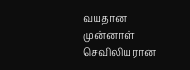வயதான முன்னாள் செவிலியரான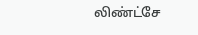லிண்ட்சே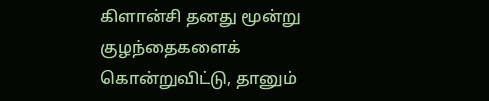கிளான்சி தனது மூன்று குழந்தைகளைக் கொன்றுவிட்டு, தானும்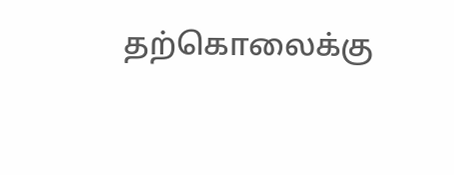தற்கொலைக்கு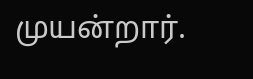முயன்றார்.